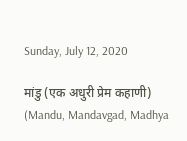Sunday, July 12, 2020

मांडु (एक अधुरी प्रेम कहाणी) (Mandu, Mandavgad, Madhya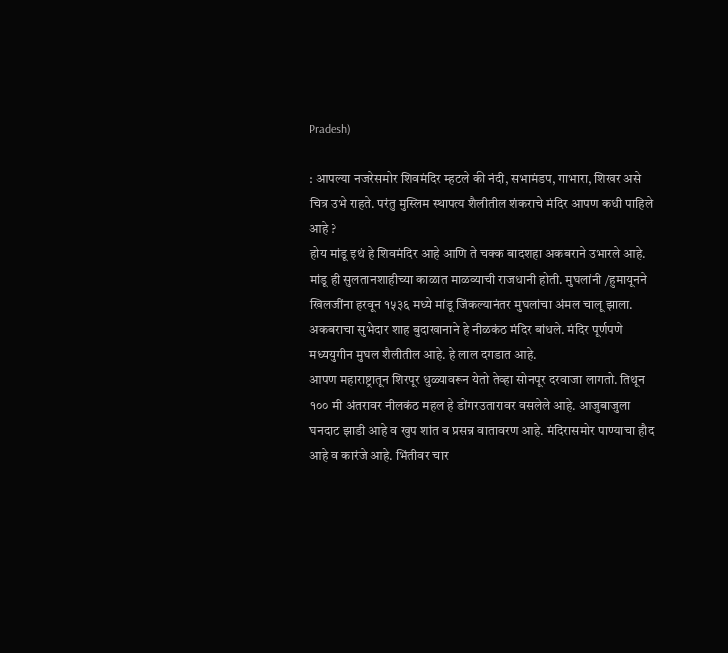Pradesh)

: आपल्या नजरेसमोर शिवमंदिर म्हटले की नंदी, सभामंडप, गाभारा, शिखर असे चित्र उभे राहते. परंतु मुस्लिम स्थापत्य शैलीतील शंकराचे मंदिर आपण कधी पाहिले आहे ?
होय मांडू इथं हे शिवमंदिर आहे आणि ते चक्क बादशहा अकबराने उभारले आहे. मांडू ही सुलतानशाहीच्या काळात माळव्याची राजधानी होती. मुघलांनी /हुमायूनने खिलजींना हरवून १५३६ मध्ये मांडू जिंकल्यानंतर मुघलांचा अंमल चालू झाला.
अकबराचा सुभेदार शाह बुदाखानाने हे नीळकंठ मंदिर बांधले. मंदिर पूर्णपणे मध्ययुगीन मुघल शैलीतील आहे. हे लाल दगडात आहे.
आपण महाराष्ट्रातून शिरपूर धुळ्यावरून येतो तेव्हा सोनपूर दरवाजा लागतो. तिथून १०० मी अंतरावर नीलकंठ महल हे डोंगरउतारावर वसलेले आहे. आजुबाजुला घनदाट झाडी आहे व खुप शांत व प्रसन्न वातावरण आहे. मंदिरासमोर पाण्याचा हौद आहे व कारंजे आहे. भिंतीवर चार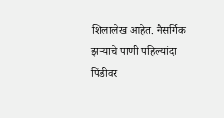शिलालेख आहेत. नैसर्गिक झऱ्याचे पाणी पहिल्यांदा पिंडीवर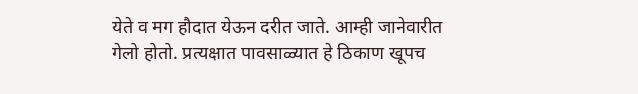येते व मग हौदात येऊन दरीत जाते. आम्ही जानेवारीत गेलो होतो. प्रत्यक्षात पावसाळ्यात हे ठिकाण खूपच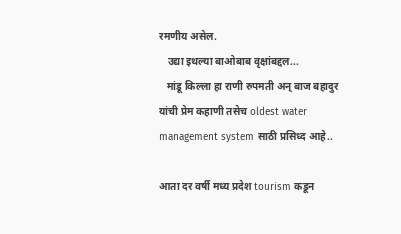रमणीय असेल.
   उद्या इथल्या बाओबाब वृक्षांबद्दल...
   मांडू किल्ला हा राणी रुपमती अन् बाज बहादुर यांची प्रेम कहाणी तसेच oldest water management system साठी प्रसिध्द आहे..

आता दर वर्षी मध्य प्रदेश tourism कडून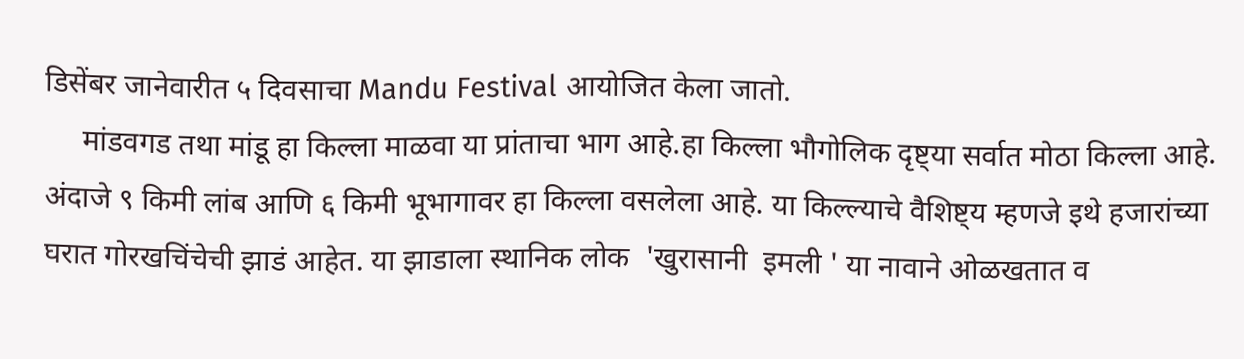डिसेंबर जानेवारीत ५ दिवसाचा Mandu Festival आयोजित केला जातो.
     मांडवगड तथा मांडू हा किल्ला माळवा या प्रांताचा भाग आहे.हा किल्ला भौगोलिक दृष्ट्या सर्वात मोठा किल्ला आहे.   अंदाजे ९ किमी लांब आणि ६ किमी भूभागावर हा किल्ला वसलेला आहे. या किल्ल्याचे वैशिष्ट्य म्हणजे इथे हजारांच्या घरात गोरखचिंचेची झाडं आहेत. या झाडाला स्थानिक लोक  'खुरासानी  इमली ' या नावाने ओळखतात व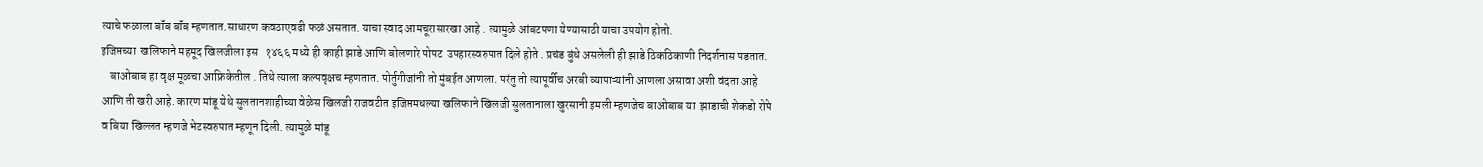त्याचे फळाला बॉंब बॉंब म्हणतात.साधारण कवठाएवढी फळं असतात. याचा स्वाद आमचूरासारखा आहे . त्यामुळे आंबटपणा येण्यासाठी याचा उपयोग होतो.
इजिप्तच्या  खलिफाने महमूद खिलजीला इस   १४६६ मध्ये ही काही झाडे आणि बोलणारे पोपट  उपहारस्वरुपात दिले होते . प्रचंड बुंधे असलेली ही झाडे ठिकठिकाणी निदर्शनास पडतात.
    बाओबाब हा वृक्ष मूळचा आफ्रिकेतील . तिथे त्याला कल्पवृक्षच म्हणतात. पोर्तुगीजांनी तो मुंबईत आणला. परंतु तो त्यापूर्वीच अरबी व्यापाऱ्यांनी आणला असावा अशी वंदता आहे आणि ती खरी आहे. कारण मांडू येथे सुलतानशाहीच्या वेळेस खिलजी राजवटीत इजिप्तमधल्या खलिफाने खिलजी सुलतानाला खुरसानी इमली म्हणजेच बाओबाब या  झाडाची शेकडो रोपे व बिया खिल्लत म्हणजे भेटस्वरुपात म्हणून दिली. त्यामुळे मांडू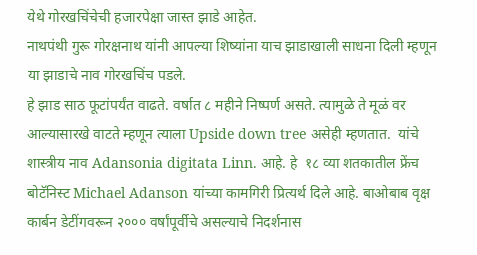येथे गोरखचिंचेची हजारपेक्षा जास्त झाडे आहेत.
नाथपंथी गुरू गोरक्षनाथ यांनी आपल्या शिष्यांना याच झाडाखाली साधना दिली म्हणून या झाडाचे नाव गोरखचिंच पडले.
हे झाड साठ फूटांपर्यंत वाढते. वर्षात ८ महीने निष्पर्ण असते. त्यामुळे ते मूळं वर आल्यासारखे वाटते म्हणून त्याला Upside down tree असेही म्हणतात.  यांचे शास्त्रीय नाव Adansonia digitata Linn. आहे. हे  १८ व्या शतकातील फ्रेंच बोटॅनिस्ट Michael Adanson यांच्या कामगिरी प्रित्यर्थ दिले आहे. बाओबाब वृक्ष कार्बन डेटींगवरून २००० वर्षांपूर्वीचे असल्याचे निदर्शनास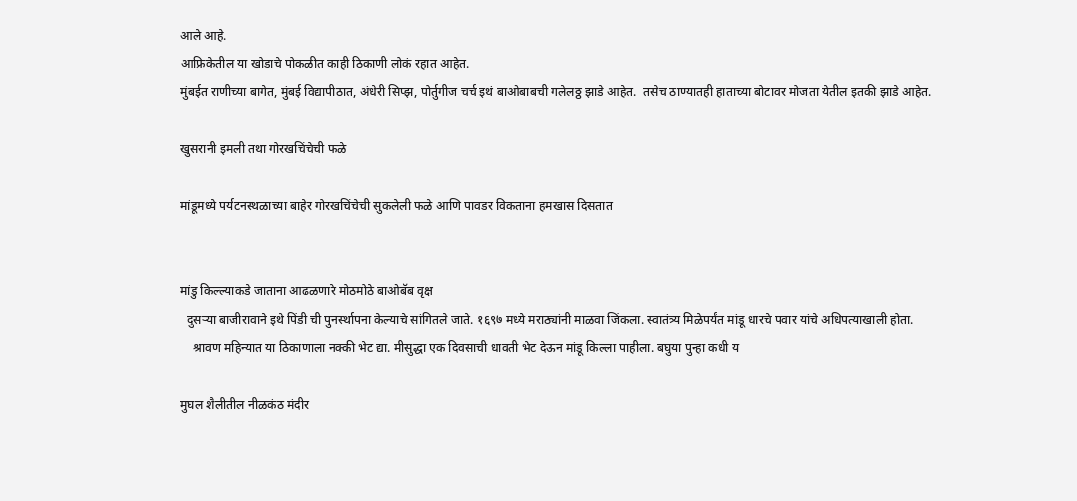आले आहे.
आफ्रिकेतील या खोडाचे पोकळीत काही ठिकाणी लोकं रहात आहेत.
मुंबईत राणीच्या बागेत, मुंबई विद्यापीठात, अंधेरी सिप्झ, पोर्तुगीज चर्च इथं बाओबाबची गलेलठ्ठ झाडे आहेत.  तसेच ठाण्यातही हाताच्या बोटावर मोजता येतील इतकी झाडे आहेत.

खुसरानी इमली तथा गोरखचिंचेची फळे

मांडूमध्ये पर्यटनस्थळाच्या बाहेर गोरखचिंचेची सुकलेली फळे आणि पावडर विकताना हमखास दिसतात


मांडु किल्ल्याकडे जाताना आढळणारे मोठमोठे बाओबॅब वृक्ष
  दुसऱ्या बाजीरावाने इथे पिंडी ची पुनर्स्थापना केल्याचे सांगितले जाते. १६९७ मध्ये मराठ्यांनी माळवा जिंकला. स्वातंत्र्य मिळेपर्यंत मांडू धारचे पवार यांचे अधिपत्याखाली होता.
    श्रावण महिन्यात या ठिकाणाला नक्की भेट द्या. मीसुद्धा एक दिवसाची धावती भेट देऊन मांडू किल्ला पाहीला. बघुया पुन्हा कधी य

मुघल शैलीतील नीळकंठ मंदीर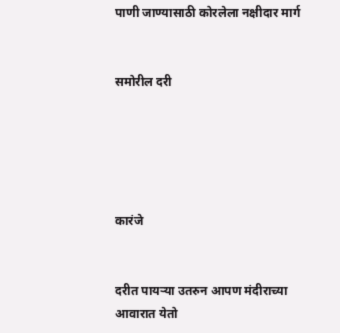पाणी जाण्यासाठी कोरलेला नक्षीदार मार्ग


समोरील दरी





कारंजे


दरीत पायर्‍या उतरुन आपण मंदीराच्या आवारात येतो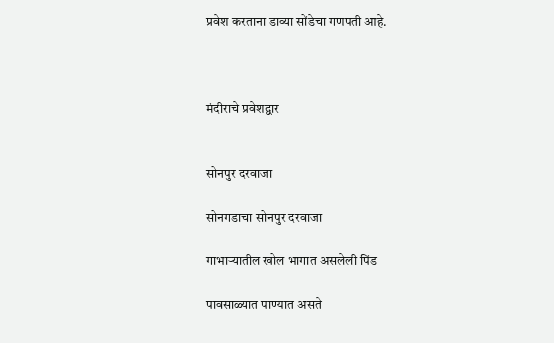प्रवेश करताना डाव्या सोंडेचा गणपती आहे.



मंदीराचे प्रवेशद्वार


सोनपुर दरवाजा

सोनगडाचा सोनपुर दरवाजा

गाभार्‍यातील खोल भागात असलेली पिंड

पावसाळ्यात पाण्यात असते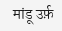मांडू उर्फ़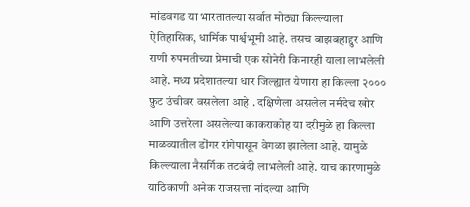मांडवगड या भारतातल्या सर्वात मोठ्या किल्ल्याला ऐतिहासिक, धार्मिक पार्श्वभूमी आहे. तसच बाझबहाद्दुर आणि राणी रुपमतीच्या प्रेमाची एक सोनेरी किनारही याला लाभलेली आहे. मध्य प्रदेशातल्या धार जिल्ह्यात येणारा हा किल्ला २००० फ़ुट उंचीवर वसलेला आहे . दक्षिणेला असलेल नर्मदेच खोर आणि उत्तरेला असलेल्या काकराकोह या दरीमुळे हा किल्ला माळव्यातील डोंगर रांगेपासून वेगळा झालेला आहे. यामुळे किल्ल्याला नैसर्गिक तटबंदी लाभलेली आहे. याच कारणामुळे याठिकाणी अनेक राजसत्ता नांदल्या आणि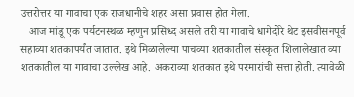उत्तरोत्तर या गावाचा एक राजधानीचे शहर असा प्रवास होत गेला.
   आज मांडू एक पर्यटनस्थळ म्हणुन प्रसिध्द असले तरी या गावाचे धागेदोरे थेट इसवीसनपूर्व सहाव्या शतकापर्यंत जातात. इथे मिळालेल्या पाचव्या शतकातील संस्कृत शिलालेखात व्या शतकातील या गावाचा उल्लेख आहे. अकराव्या शतकात इथे परमारांची सत्ता होती. त्यावेळी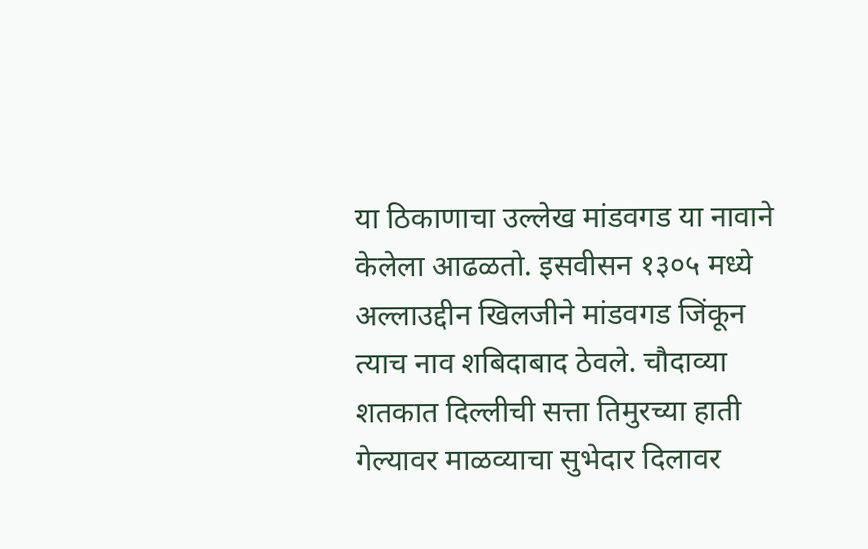या ठिकाणाचा उल्लेख मांडवगड या नावाने केलेला आढळतो. इसवीसन १३०५ मध्ये अल्लाउद्दीन खिलजीने मांडवगड जिंकून त्याच नाव शबिदाबाद ठेवले. चौदाव्या शतकात दिल्लीची सत्ता तिमुरच्या हाती गेल्यावर माळव्याचा सुभेदार दिलावर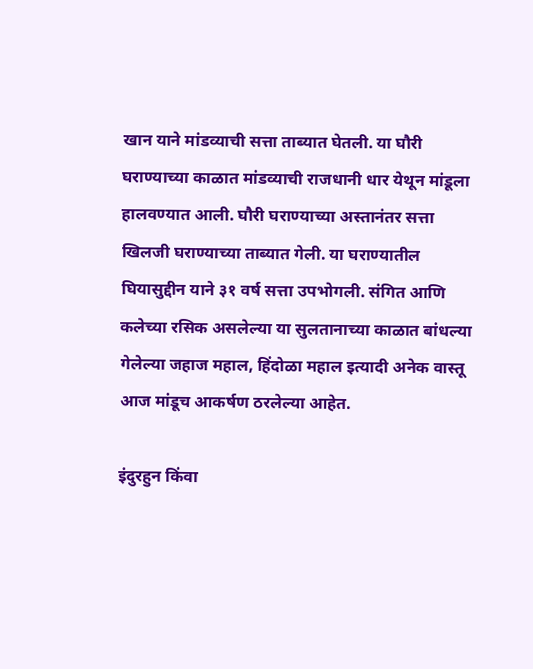खान याने मांडव्याची सत्ता ताब्यात घेतली. या घौरी घराण्याच्या काळात मांडव्याची राजधानी धार येथून मांडूला हालवण्यात आली. घौरी घराण्याच्या अस्तानंतर सत्ता खिलजी घराण्याच्या ताब्यात गेली. या घराण्यातील घियासुद्दीन याने ३१ वर्ष सत्ता उपभोगली. संगित आणि कलेच्या रसिक असलेल्या या सुलतानाच्या काळात बांधल्या गेलेल्या जहाज महाल, हिंदोळा महाल इत्यादी अनेक वास्तू आज मांडूच आकर्षण ठरलेल्या आहेत.

इंदुरहुन किंवा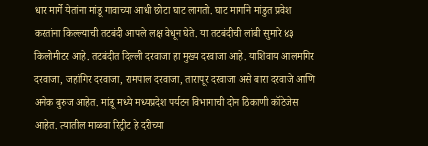धार मार्गे येतांना मांडू गावाच्या आधी छोटा घाट लागतो. घाट मार्गाने मांडुत प्रवेश करतांना किल्ल्याची तटबंदी आपले लक्ष वेधून घेते. या तटबंदीची लांबी सुमारे ४३ किलोमीटर आहे. तटबंदीत दिल्ली दरवाजा हा मुख्य दरवाजा आहे. याशिवाय आलमगिर दरवाजा, जहांगिर दरवाजा, रामपाल दरवाजा, तारापूर दरवाजा असे बारा दरवाजे आणि अनेक बुरुज आहेत. मांडू मध्ये मध्यप्रदेश पर्यटन विभागाची दोन ठिकाणी कॉटेजेस आहेत. त्यातील माळवा रिट्रीट हे दरीच्या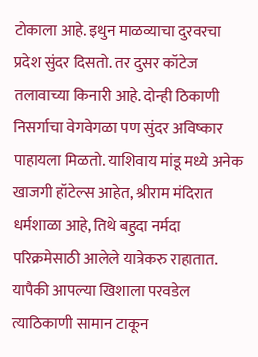टोकाला आहे. इथुन माळव्याचा दुरवरचा प्रदेश सुंदर दिसतो. तर दुसर कॉटेज तलावाच्या किनारी आहे. दोन्ही ठिकाणी निसर्गाचा वेगवेगळा पण सुंदर अविष्कार पाहायला मिळतो. याशिवाय मांडू मध्ये अनेक खाजगी हॉटेल्स आहेत, श्रीराम मंदिरात धर्मशाळा आहे, तिथे बहुदा नर्मदा परिक्रमेसाठी आलेले यात्रेकरु राहातात. यापैकी आपल्या खिशाला परवडेल त्याठिकाणी सामान टाकून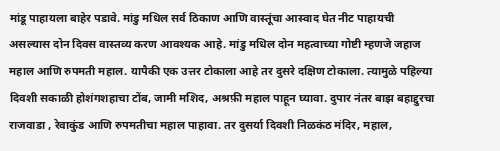मांडू पाहायला बाहेर पडावे. मांडु मधिल सर्व ठिकाण आणि वास्तूंचा आस्वाद घेत नीट पाहायची असल्यास दोन दिवस वास्तव्य करण आवश्यक आहे. मांडु मधिल दोन महत्वाच्या गोष्टी म्हणजे जहाज महाल आणि रुपमती महाल. यापैकी एक उत्तर टोकाला आहे तर दुसरे दक्षिण टोकाला. त्यामुळे पहिल्या दिवशी सकाळी होशंगशहाचा टोंब, जामी मशिद, अश्रफ़ी महाल पाहून घ्यावा. दुपार नंतर बाझ बहाद्दुरचा राजवाडा , रेवाकुंड आणि रुपमतीचा महाल पाहावा. तर दुसर्या दिवशी निळकंठ मंदिर, महाल,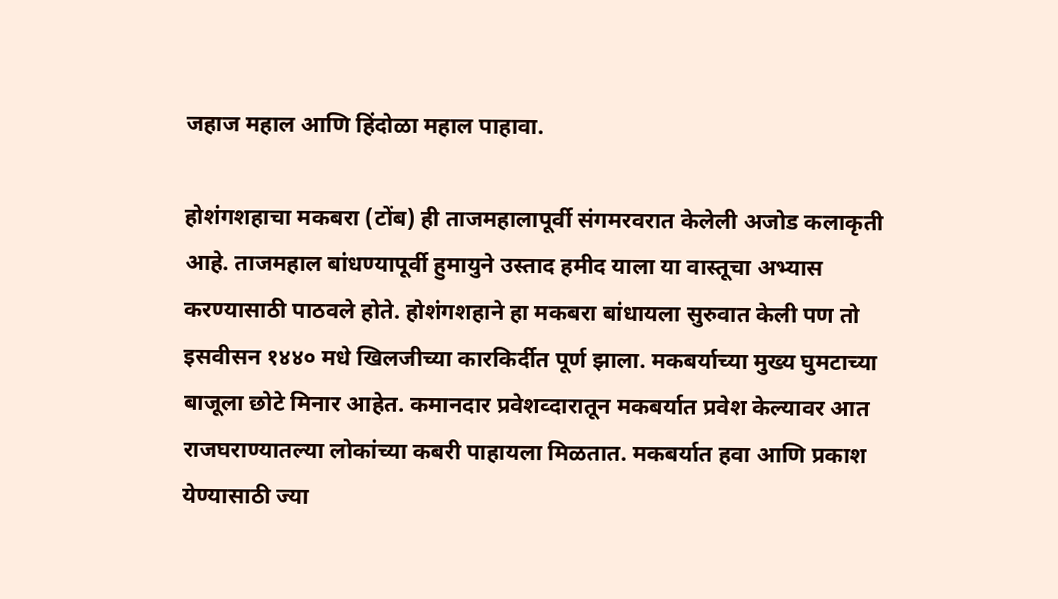जहाज महाल आणि हिंदोळा महाल पाहावा.

होशंगशहाचा मकबरा (टोंब) ही ताजमहालापूर्वी संगमरवरात केलेली अजोड कलाकृती आहे. ताजमहाल बांधण्यापूर्वी हुमायुने उस्ताद हमीद याला या वास्तूचा अभ्यास करण्यासाठी पाठवले होते. होशंगशहाने हा मकबरा बांधायला सुरुवात केली पण तो इसवीसन १४४० मधे खिलजीच्या कारकिर्दीत पूर्ण झाला. मकबर्याच्या मुख्य घुमटाच्या बाजूला छोटे मिनार आहेत. कमानदार प्रवेशव्दारातून मकबर्यात प्रवेश केल्यावर आत राजघराण्यातल्या लोकांच्या कबरी पाहायला मिळतात. मकबर्यात हवा आणि प्रकाश येण्यासाठी ज्या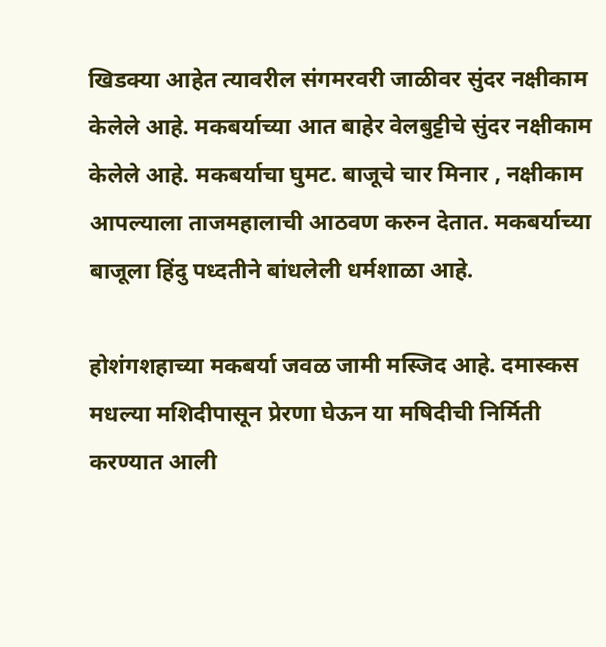खिडक्या आहेत त्यावरील संगमरवरी जाळीवर सुंदर नक्षीकाम केलेले आहे. मकबर्याच्या आत बाहेर वेलबुट्टीचे सुंदर नक्षीकाम केलेले आहे. मकबर्याचा घुमट. बाजूचे चार मिनार , नक्षीकाम आपल्याला ताजमहालाची आठवण करुन देतात. मकबर्याच्या बाजूला हिंदु पध्दतीने बांधलेली धर्मशाळा आहे.

होशंगशहाच्या मकबर्या जवळ जामी मस्जिद आहे. दमास्कस मधल्या मशिदीपासून प्रेरणा घेऊन या मषिदीची निर्मिती करण्यात आली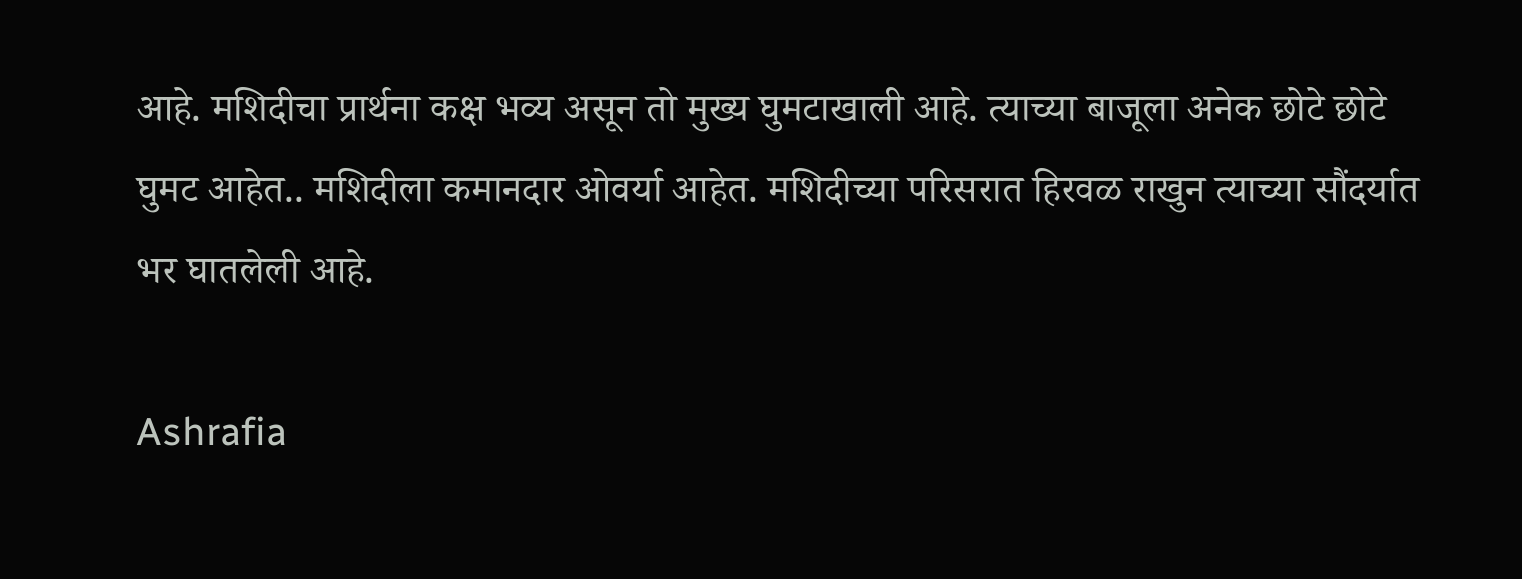आहे. मशिदीचा प्रार्थना कक्ष भव्य असून तो मुख्य घुमटाखाली आहे. त्याच्या बाजूला अनेक छोटे छोटे घुमट आहेत.. मशिदीला कमानदार ओवर्या आहेत. मशिदीच्या परिसरात हिरवळ राखुन त्याच्या सौंदर्यात भर घातलेली आहे.

Ashrafia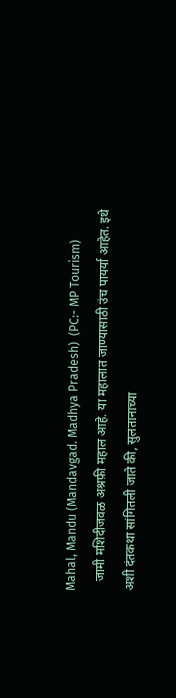Mahal, Mandu (Mandavgad. Madhya Pradesh)  (PC:- MP Tourism)
   जामी मशिदीजवळ अश्रफ़ी महाल आहे. या महालात जाण्यासाठी उंच पायर्या आहेत. इथे अशी दंतकथा सांगितली जाते की, सुलतानाच्या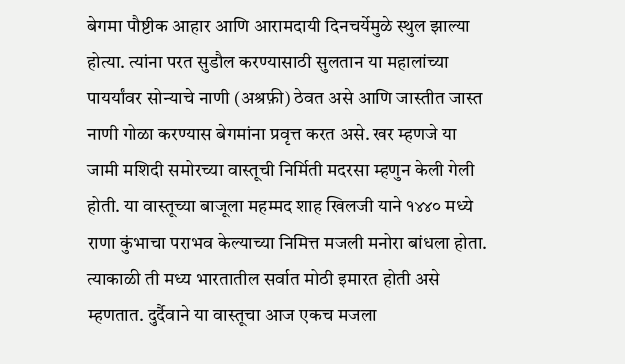बेगमा पौष्टीक आहार आणि आरामदायी दिनचर्येमुळे स्थुल झाल्या होत्या. त्यांना परत सुडौल करण्यासाठी सुलतान या महालांच्या पायर्यांवर सोन्याचे नाणी (अश्रफ़ी) ठेवत असे आणि जास्तीत जास्त नाणी गोळा करण्यास बेगमांना प्रवृत्त करत असे. खर म्हणजे या जामी मशिदी समोरच्या वास्तूची निर्मिती मदरसा म्हणुन केली गेली होती. या वास्तूच्या बाजूला महम्मद शाह खिलजी याने १४४० मध्ये राणा कुंभाचा पराभव केल्याच्या निमित्त मजली मनोरा बांधला होता. त्याकाळी ती मध्य भारतातील सर्वात मोठी इमारत होती असे म्हणतात. दुर्दैवाने या वास्तूचा आज एकच मजला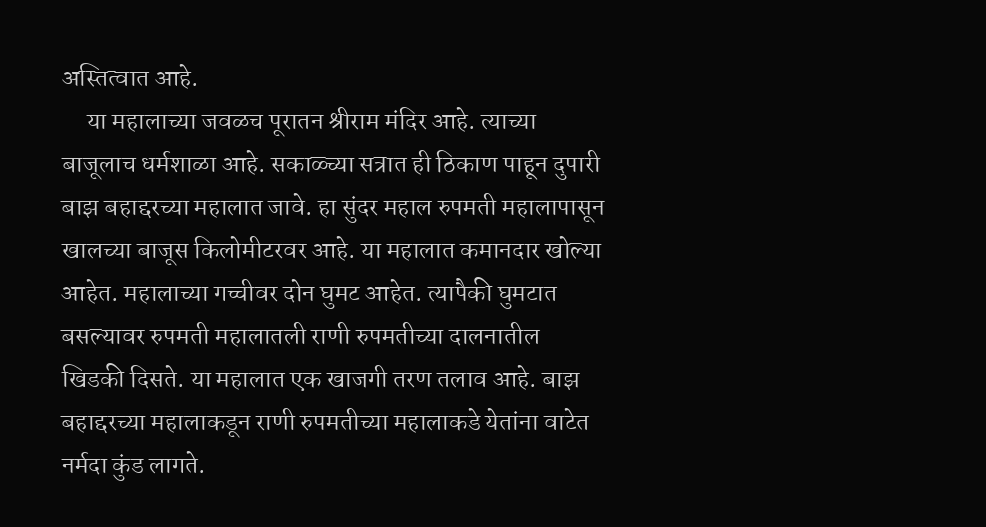अस्तित्वात आहे.
     या महालाच्या जवळच पूरातन श्रीराम मंदिर आहे. त्याच्या बाजूलाच धर्मशाळा आहे. सकाळ्च्या सत्रात ही ठिकाण पाहून दुपारी बाझ बहाद्दरच्या महालात जावे. हा सुंदर महाल रुपमती महालापासून खालच्या बाजूस किलोमीटरवर आहे. या महालात कमानदार खोल्या आहेत. महालाच्या गच्चीवर दोन घुमट आहेत. त्यापैकी घुमटात बसल्यावर रुपमती महालातली राणी रुपमतीच्या दालनातील खिडकी दिसते. या महालात एक खाजगी तरण तलाव आहे. बाझ बहाद्दरच्या महालाकडून राणी रुपमतीच्या महालाकडे येतांना वाटेत नर्मदा कुंड लागते.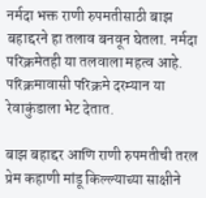नर्मदा भक्त राणी रुपमतीसाठी बाझ बहाद्दरने हा तलाव बनवून घेतला. नर्मदा परिक्रमेतही या तलवाला महत्व आहे. परिक्रमावासी परिक्रमे दरम्यान या रेवाकुंडाला भेट देतात.

बाझ बहाद्दर आणि राणी रुपमतीची तरल प्रेम कहाणी मांडू किल्ल्याच्या साक्षीने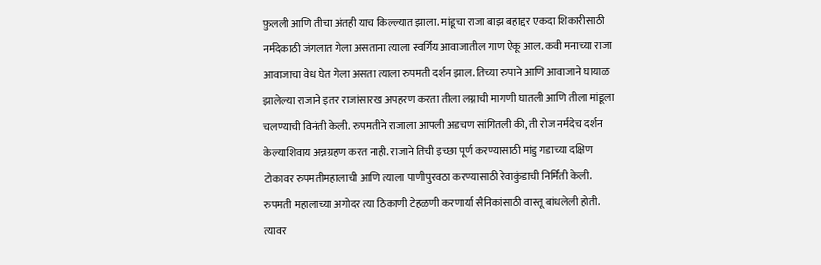फ़ुलली आणि तीचा अंतही याच किल्ल्यात झाला. मांडूचा राजा बाझ बहाद्दर एकदा शिकारीसाठी नर्मदेकाठी जंगलात गेला असताना त्याला स्वर्गिय आवाजातील गाण ऐकू आल. कवी मनाच्या राजा आवाजाचा वेध घेत गेला असता त्याला रुपमती दर्शन झाल. तिच्या रुपाने आणि आवाजाने घायाळ झालेल्या राजाने इतर राजांसारख अपहरण करता तीला लग्नाची मागणी घातली आणि तीला मांडूला चलण्याची विनंती केली. रुपमतीने राजाला आपली अडचण सांगितली की, ती रोज नर्मदेच दर्शन केल्याशिवाय अन्नग्रहण करत नाही. राजाने तिची इच्छा पूर्ण करण्यासाठी मांडु गडाच्या दक्षिण टोकावर रुपमतीमहालाची आणि त्याला पाणीपुरवठा करण्यासाठी रेवाकुंडाची निर्मिती केली. रुपमती महालाच्या अगोदर त्या ठिकाणी टेहळणी करणार्या सैनिकांसाठी वास्तू बांधलेली होती. त्यावर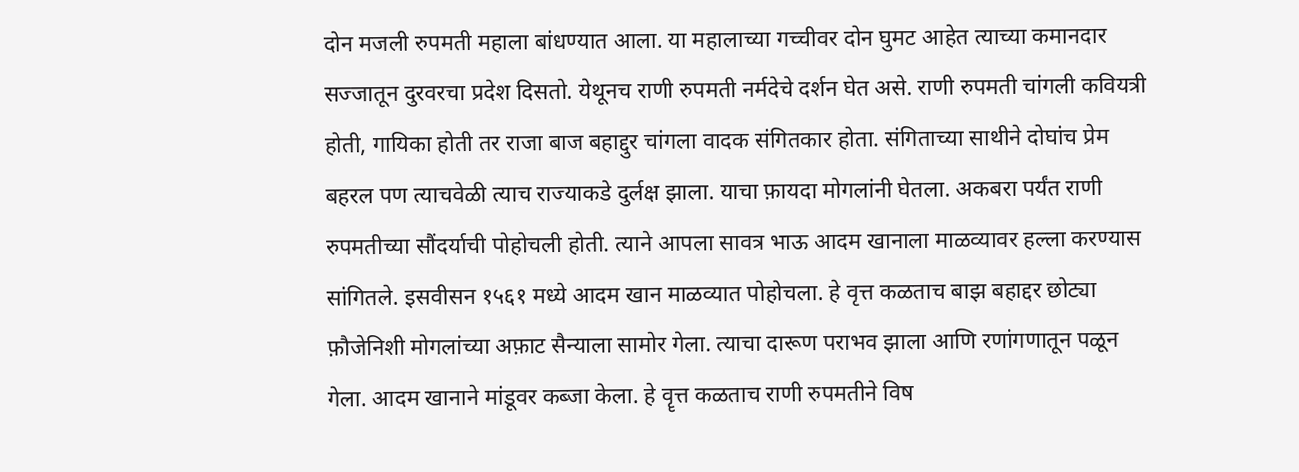दोन मजली रुपमती महाला बांधण्यात आला. या महालाच्या गच्चीवर दोन घुमट आहेत त्याच्या कमानदार सज्जातून दुरवरचा प्रदेश दिसतो. येथूनच राणी रुपमती नर्मदेचे दर्शन घेत असे. राणी रुपमती चांगली कवियत्री होती, गायिका होती तर राजा बाज बहाद्दुर चांगला वादक संगितकार होता. संगिताच्या साथीने दोघांच प्रेम बहरल पण त्याचवेळी त्याच राज्याकडे दुर्लक्ष झाला. याचा फ़ायदा मोगलांनी घेतला. अकबरा पर्यंत राणी रुपमतीच्या सौंदर्याची पोहोचली होती. त्याने आपला सावत्र भाऊ आदम खानाला माळव्यावर हल्ला करण्यास सांगितले. इसवीसन १५६१ मध्ये आदम खान माळव्यात पोहोचला. हे वृत्त कळताच बाझ बहाद्दर छोट्या फ़ौजेनिशी मोगलांच्या अफ़ाट सैन्याला सामोर गेला. त्याचा दारूण पराभव झाला आणि रणांगणातून पळून गेला. आदम खानाने मांडूवर कब्जा केला. हे वॄत्त कळताच राणी रुपमतीने विष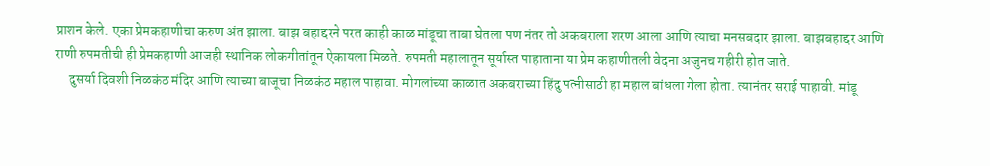प्राशन केले. एका प्रेमकहाणीचा करुण अंत झाला. बाझ बहाद्दरने परत काही काळ मांडूचा ताबा घेतला पण नंतर तो अकबराला शरण आला आणि त्याचा मनसबदार झाला. बाझबहाद्दर आणि राणी रुपमतीची ही प्रेमकहाणी आजही स्थानिक लोकगीतांतून ऐकायला मिळते. रुपमती महालातून सूर्यास्त पाहाताना या प्रेम कहाणीतली वेदना अजुनच गहीरी होत जाते.
     दुसर्या दिवशी निळकंठ मंदिर आणि त्याच्या बाजूचा निळकंठ महाल पाहावा. मोगलांच्या काळात अकबराच्या हिंदु पत्नीसाठी हा महाल बांधला गेला होता. त्यानंतर सराई पाहावी. मांडू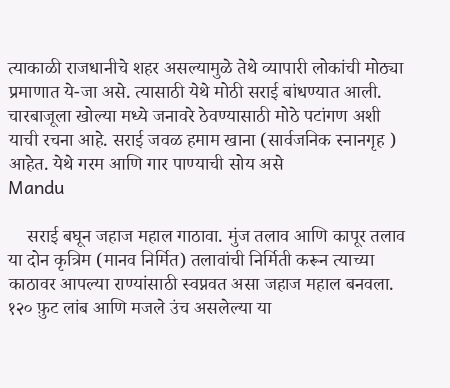त्याकाळी राजधानीचे शहर असल्यामुळे तेथे व्यापारी लोकांची मोठ्या प्रमाणात ये-जा असे. त्यासाठी येथे मोठी सराई बांधण्यात आली. चारबाजूला खोल्या मध्ये जनावरे ठेवण्यासाठी मोठे पटांगण अशी याची रचना आहे. सराई जवळ हमाम खाना (सार्वजनिक स्नानगृह ) आहेत. येथे गरम आणि गार पाण्याची सोय असे
Mandu

    सराई बघून जहाज महाल गाठावा. मुंज तलाव आणि कापूर तलाव या दोन कृत्रिम (मानव निर्मित) तलावांची निर्मिती करून त्याच्या काठावर आपल्या राण्यांसाठी स्वप्नवत असा जहाज महाल बनवला. १२० फ़ुट लांब आणि मजले उंच असलेल्या या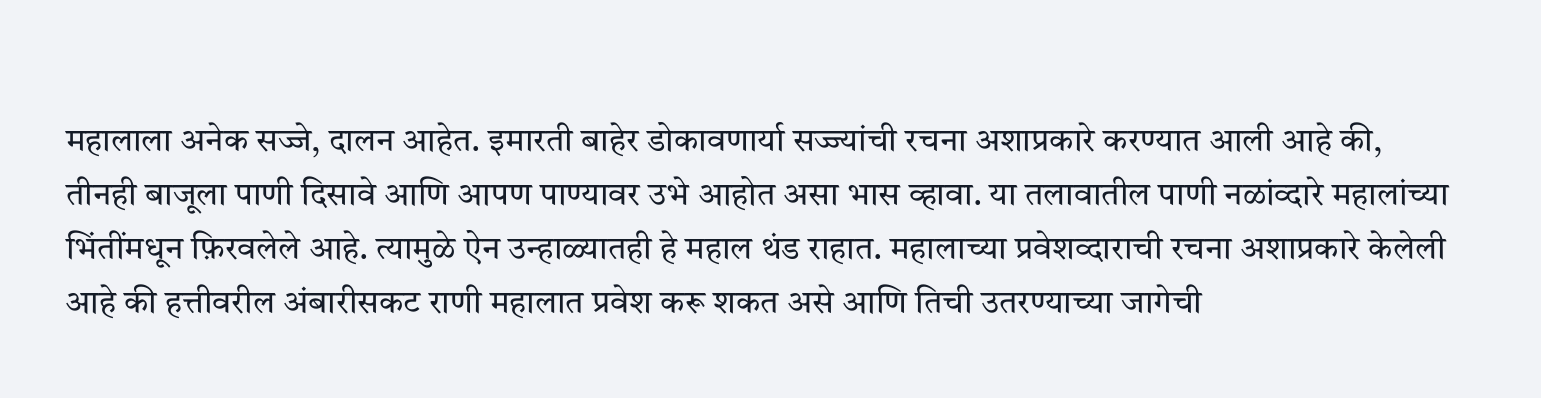महालाला अनेक सज्जे, दालन आहेत. इमारती बाहेर डोकावणार्या सज्ज्यांची रचना अशाप्रकारे करण्यात आली आहे की, तीनही बाजूला पाणी दिसावे आणि आपण पाण्यावर उभे आहोत असा भास व्हावा. या तलावातील पाणी नळांव्दारे महालांच्या भिंतींमधून फ़िरवलेले आहे. त्यामुळे ऐन उन्हाळ्यातही हे महाल थंड राहात. महालाच्या प्रवेशव्दाराची रचना अशाप्रकारे केलेली आहे की हत्तीवरील अंबारीसकट राणी महालात प्रवेश करू शकत असे आणि तिची उतरण्याच्या जागेची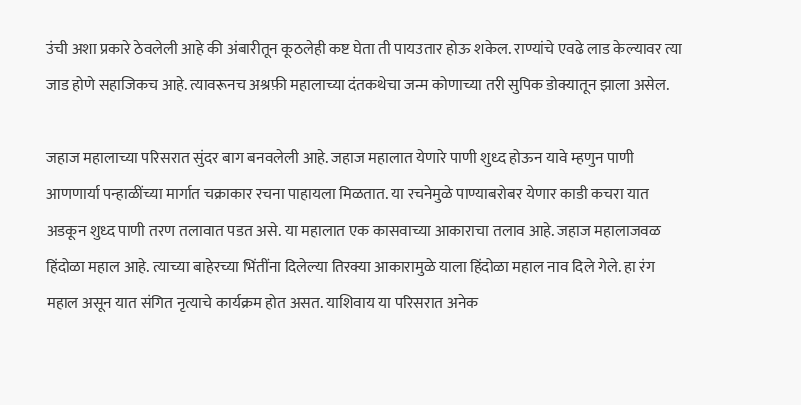उंची अशा प्रकारे ठेवलेली आहे की अंबारीतून कूठलेही कष्ट घेता ती पायउतार होऊ शकेल. राण्यांचे एवढे लाड केल्यावर त्या जाड होणे सहाजिकच आहे. त्यावरूनच अश्रफ़ी महालाच्या दंतकथेचा जन्म कोणाच्या तरी सुपिक डोक्यातून झाला असेल.

जहाज महालाच्या परिसरात सुंदर बाग बनवलेली आहे. जहाज महालात येणारे पाणी शुध्द होऊन यावे म्हणुन पाणी आणणार्या पन्हाळींच्या मार्गात चक्राकार रचना पाहायला मिळतात. या रचनेमुळे पाण्याबरोबर येणार काडी कचरा यात अडकून शुध्द पाणी तरण तलावात पडत असे. या महालात एक कासवाच्या आकाराचा तलाव आहे. जहाज महालाजवळ हिंदोळा महाल आहे. त्याच्या बाहेरच्या भिंतींना दिलेल्या तिरक्या आकारामुळे याला हिंदोळा महाल नाव दिले गेले. हा रंग महाल असून यात संगित नृत्याचे कार्यक्रम होत असत. याशिवाय या परिसरात अनेक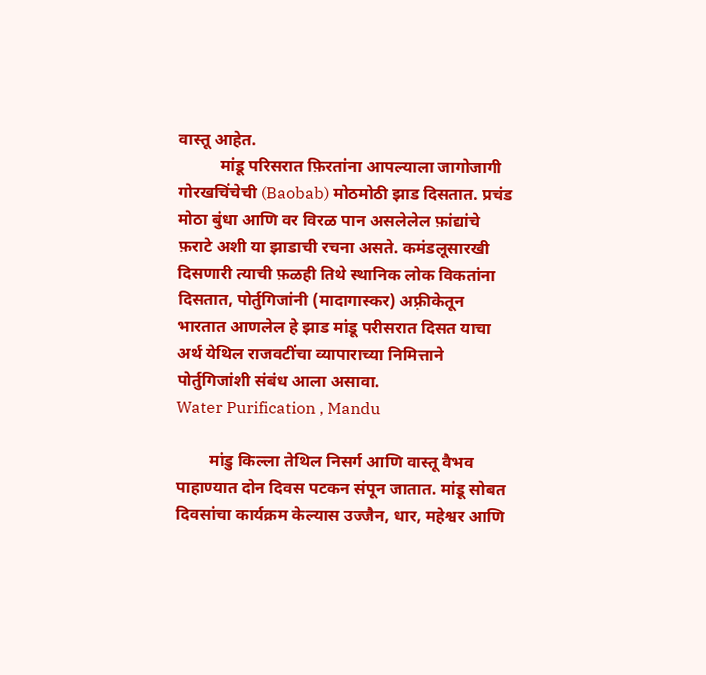वास्तू आहेत.
          मांडू परिसरात फ़िरतांना आपल्याला जागोजागी गोरखचिंचेची (Baobab) मोठमोठी झाड दिसतात. प्रचंड मोठा बुंधा आणि वर विरळ पान असलेलेल फ़ांद्यांचे फ़राटे अशी या झाडाची रचना असते. कमंडलूसारखी दिसणारी त्याची फ़ळही तिथे स्थानिक लोक विकतांना दिसतात, पोर्तुगिजांनी (मादागास्कर) अफ़्रीकेतून भारतात आणलेल हे झाड मांडू परीसरात दिसत याचा अर्थ येथिल राजवटींचा व्यापाराच्या निमित्ताने पोर्तुगिजांशी संबंध आला असावा.
Water Purification , Mandu

        मांडु किल्ला तेथिल निसर्ग आणि वास्तू वैभव पाहाण्यात दोन दिवस पटकन संपून जातात. मांडू सोबत दिवसांचा कार्यक्रम केल्यास उज्जैन, धार, महेश्वर आणि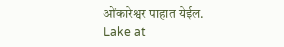ओंकारेश्वर पाहात येईल.
Lake at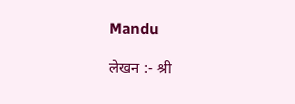Mandu

लेखन :- श्री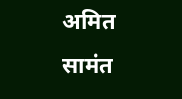अमित सामंत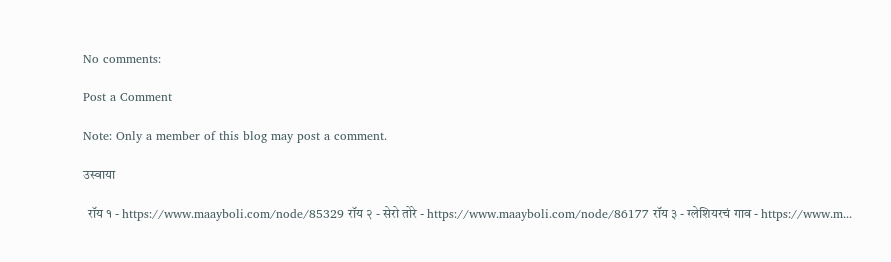No comments:

Post a Comment

Note: Only a member of this blog may post a comment.

उस्वाया

  रॉय १ - https://www.maayboli.com/node/85329 रॉय २ - सेरो तोरे - https://www.maayboli.com/node/86177 रॉय ३ - ग्लेशियरचं गाव - https://www.m...